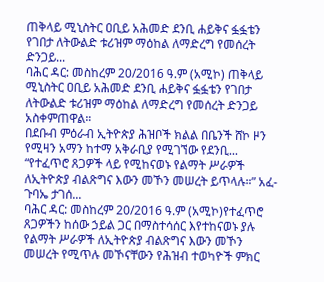ጠቅላይ ሚኒስትር ዐቢይ አሕመድ ደንቢ ሐይቅና ፏፏቴን የገበታ ለትውልድ ቱሪዝም ማዕከል ለማድረግ የመሰረት ድንጋይ...
ባሕር ዳር: መስከረም 20/2016 ዓ.ም (አሚኮ) ጠቅላይ ሚኒስትር ዐቢይ አሕመድ ደንቢ ሐይቅና ፏፏቴን የገበታ ለትውልድ ቱሪዝም ማዕከል ለማድረግ የመሰረት ድንጋይ አስቀምጠዋል።
በደቡብ ምዕራብ ኢትዮጵያ ሕዝቦች ክልል በቤንች ሸኮ ዞን የሚዛን አማን ከተማ አቅራቢያ የሚገኘው የደንቢ...
“የተፈጥሮ ጸጋዎች ላይ የሚከናወኑ የልማት ሥራዎች ለኢትዮጵያ ብልጽግና እውን መኾን መሠረት ይጥላሉ።” አፈ-ጉባኤ ታገሰ...
ባሕር ዳር: መስከረም 20/2016 ዓ.ም (አሚኮ)የተፈጥሮ ጸጋዎችን ከሰው ኃይል ጋር በማስተሳሰር እየተከናወኑ ያሉ የልማት ሥራዎች ለኢትዮጵያ ብልጽግና እውን መኾን መሠረት የሚጥሉ መኾናቸውን የሕዝብ ተወካዮች ምክር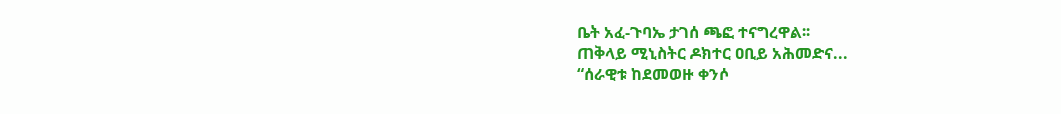ቤት አፈ-ጉባኤ ታገሰ ጫፎ ተናግረዋል፡፡
ጠቅላይ ሚኒስትር ዶክተር ዐቢይ አሕመድና...
“ሰራዊቱ ከደመወዙ ቀንሶ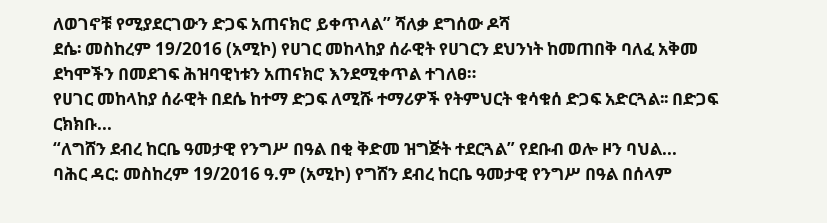ለወገኖቹ የሚያደርገውን ድጋፍ አጠናክሮ ይቀጥላል” ሻለቃ ደግሰው ዶሻ
ደሴ፡ መስከረም 19/2016 (አሚኮ) የሀገር መከላከያ ሰራዊት የሀገርን ደህንነት ከመጠበቅ ባለፈ አቅመ ደካሞችን በመደገፍ ሕዝባዊነቱን አጠናክሮ እንደሚቀጥል ተገለፀ።
የሀገር መከላከያ ሰራዊት በደሴ ከተማ ድጋፍ ለሚሹ ተማሪዎች የትምህርት ቁሳቁሰ ድጋፍ አድርጓል፡፡ በድጋፍ ርክክቡ...
“ለግሸን ደብረ ከርቤ ዓመታዊ የንግሥ በዓል በቂ ቅድመ ዝግጅት ተደርጓል” የደቡብ ወሎ ዞን ባህል...
ባሕር ዳር: መስከረም 19/2016 ዓ.ም (አሚኮ) የግሸን ደብረ ከርቤ ዓመታዊ የንግሥ በዓል በሰላም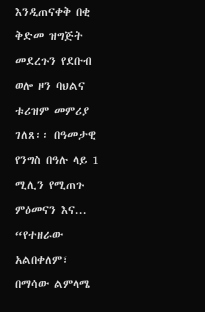እንዲጠናቀቅ በቂ ቅድመ ዝግጅት መደረጉን የደቡብ ወሎ ዞን ባህልና ቱሪዝም መምሪያ ገለጸ፡፡ በዓመታዊ የንግስ በዓሉ ላይ 1 ሚሊን የሚጠጉ ምዕመናን እና...
“የተዘራው አልበቀለም፣ በማሳው ልምላሜ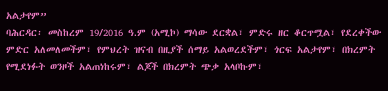አልታየም”
ባሕርዳር፡ መስከረም 19/2016 ዓ.ም (አሚኮ) ማሳው ደርቋል፣ ምድሩ ዘር ቆርጥሟል፣ የደረቀችው ምድር አለመለመችም፣ የምህረት ዝናብ በዚያች ሰማይ አልወረደችም፣ ጎርፍ አልታየም፣ በክረምት የሚደነፉት ወንዞች አልጠነከሩም፣ ልጆች በክረምት ጭቃ አላቦኩም፣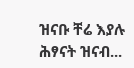ዝናቡ ቸሬ እያሉ ሕፃናት ዝናብ...